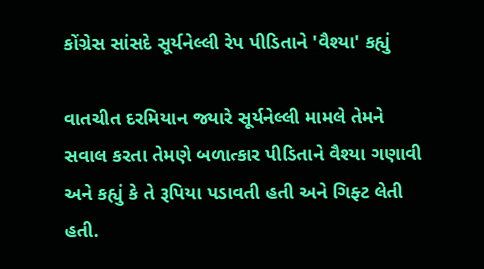કોંગ્રેસ સાંસદે સૂર્યનેલ્લી રેપ પીડિતાને 'વૈશ્યા' કહ્યું

વાતચીત દરમિયાન જ્યારે સૂર્યનેલ્લી મામલે તેમને સવાલ કરતા તેમણે બળાત્કાર પીડિતાને વૈશ્યા ગણાવી અને કહ્યું કે તે રૂપિયા પડાવતી હતી અને ગિફ્ટ લેતી હતી.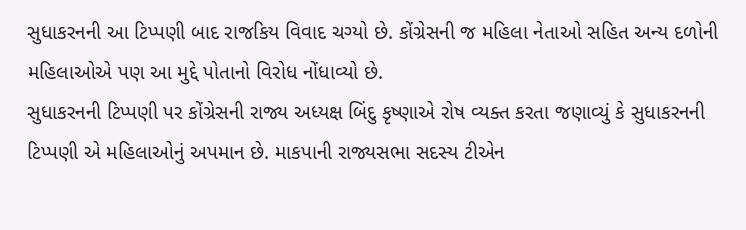સુધાકરનની આ ટિપ્પણી બાદ રાજકિય વિવાદ ચગ્યો છે. કોંગ્રેસની જ મહિલા નેતાઓ સહિત અન્ય દળોની મહિલાઓએ પણ આ મુદ્દે પોતાનો વિરોધ નોંધાવ્યો છે.
સુધાકરનની ટિપ્પણી પર કોંગ્રેસની રાજ્ય અધ્યક્ષ બિંદુ કૃષ્ણાએ રોષ વ્યક્ત કરતા જણાવ્યું કે સુધાકરનની ટિપ્પણી એ મહિલાઓનું અપમાન છે. માકપાની રાજ્યસભા સદસ્ય ટીએન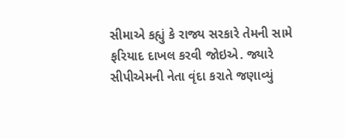સીમાએ કહ્યું કે રાજ્ય સરકારે તેમની સામે ફરિયાદ દાખલ કરવી જોઇએ. જ્યારે સીપીએમની નેતા વૃંદા કરાતે જણાવ્યું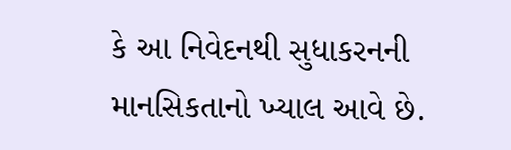કે આ નિવેદનથી સુધાકરનની માનસિકતાનો ખ્યાલ આવે છે.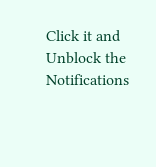Click it and Unblock the Notifications